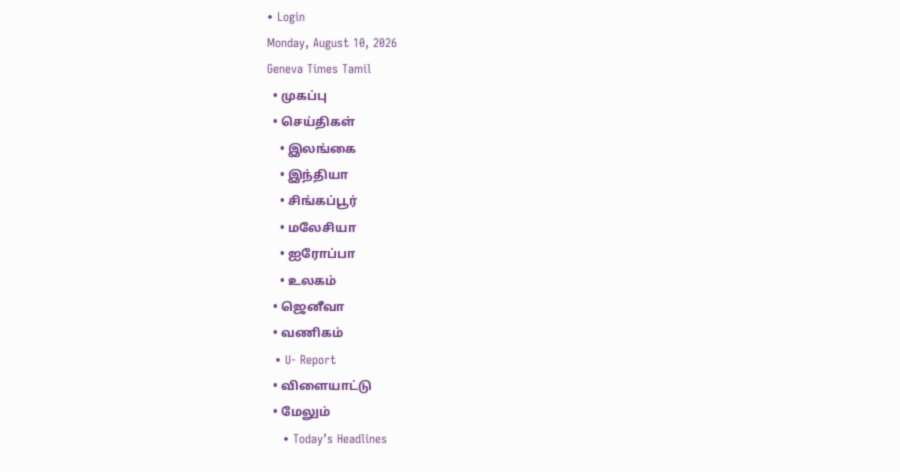• Login
Monday, August 10, 2026
Geneva Times Tamil
  • முகப்பு
  • செய்திகள்
    • இலங்கை
    • இந்தியா
    • சிங்கப்பூர்
    • மலேசியா
    • ஐரோப்பா
    • உலகம்
  • ஜெனீவா
  • வணிகம்
  • U- Report
  • விளையாட்டு
  • மேலும்
    • Today’s Headlines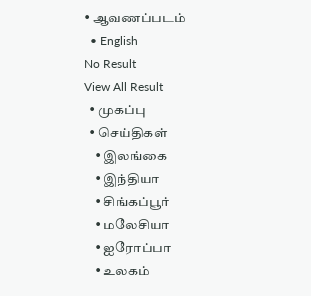• ஆவணப்படம்
  • English
No Result
View All Result
  • முகப்பு
  • செய்திகள்
    • இலங்கை
    • இந்தியா
    • சிங்கப்பூர்
    • மலேசியா
    • ஐரோப்பா
    • உலகம்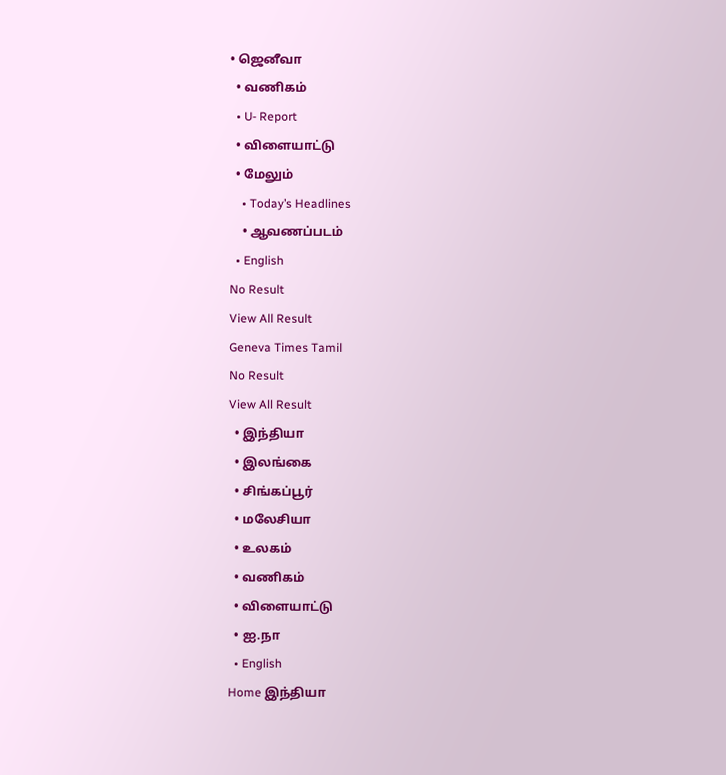• ஜெனீவா
  • வணிகம்
  • U- Report
  • விளையாட்டு
  • மேலும்
    • Today’s Headlines
    • ஆவணப்படம்
  • English
No Result
View All Result
Geneva Times Tamil
No Result
View All Result
  • இந்தியா
  • இலங்கை
  • சிங்கப்பூர்
  • மலேசியா
  • உலகம்
  • வணிகம்
  • விளையாட்டு
  • ஐ.நா
  • English
Home இந்தியா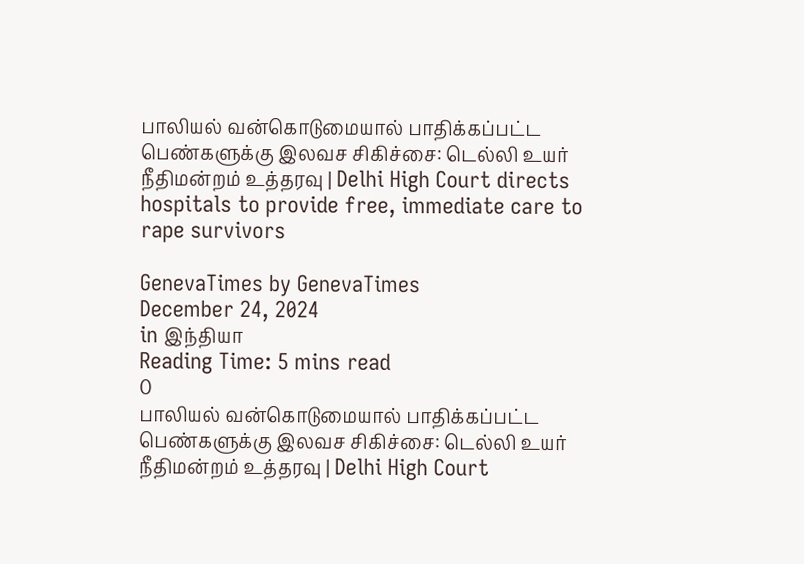பாலியல் வன்கொடுமையால் பாதிக்கப்பட்ட பெண்களுக்கு இலவச சிகிச்சை: டெல்லி உயர் நீதிமன்றம் உத்தரவு | Delhi High Court directs hospitals to provide free, immediate care to rape survivors

GenevaTimes by GenevaTimes
December 24, 2024
in இந்தியா
Reading Time: 5 mins read
0
பாலியல் வன்கொடுமையால் பாதிக்கப்பட்ட பெண்களுக்கு இலவச சிகிச்சை: டெல்லி உயர் நீதிமன்றம் உத்தரவு | Delhi High Court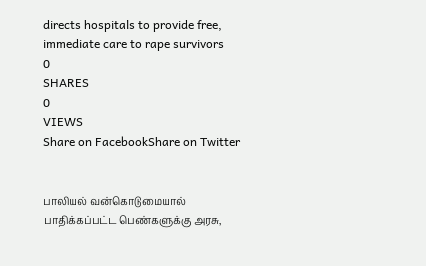directs hospitals to provide free, immediate care to rape survivors
0
SHARES
0
VIEWS
Share on FacebookShare on Twitter


பாலியல் வன்கொடுமையால் பாதிக்கப்பட்ட பெண்களுக்கு அரசு,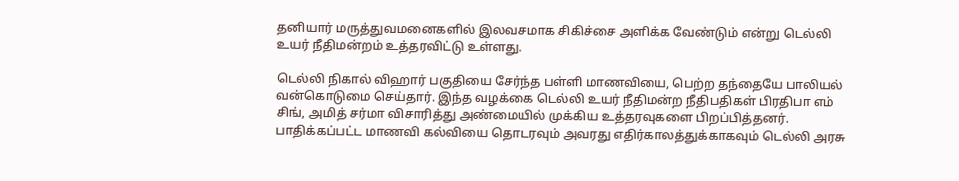தனியார் மருத்துவமனைகளில் இலவசமாக சிகிச்சை அளிக்க வேண்டும் என்று டெல்லி உயர் நீதிமன்றம் உத்தரவிட்டு உள்ளது.

டெல்லி நிகால் விஹார் பகுதியை சேர்ந்த பள்ளி மாணவியை, பெற்ற தந்தையே பாலியல் வன்கொடுமை செய்தார். இந்த வழக்கை டெல்லி உயர் நீதிமன்ற நீதிபதிகள் பிரதிபா எம் சிங், அமித் சர்மா விசாரித்து அண்மையில் முக்கிய உத்தரவுகளை பிறப்பித்தனர். பாதிக்கப்பட்ட மாணவி கல்வியை தொடரவும் அவரது எதிர்காலத்துக்காகவும் டெல்லி அரசு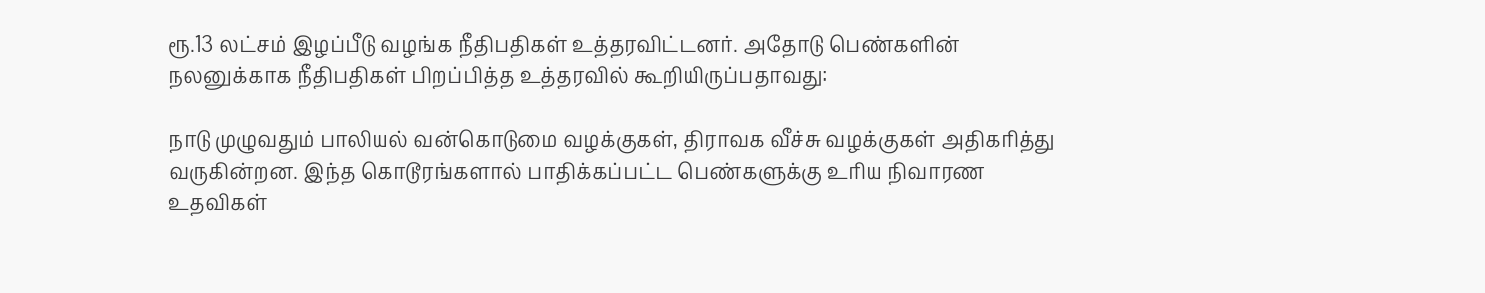ரூ.13 லட்சம் இழப்பீடு வழங்க நீதிபதிகள் உத்தரவிட்டனர். அதோடு பெண்களின் நலனுக்காக நீதிபதிகள் பிறப்பித்த உத்தரவில் கூறியிருப்பதாவது:

நாடு முழுவதும் பாலியல் வன்கொடுமை வழக்குகள், திராவக வீச்சு வழக்குகள் அதிகரித்து வருகின்றன. இந்த கொடூரங்களால் பாதிக்கப்பட்ட பெண்களுக்கு உரிய நிவாரண உதவிகள்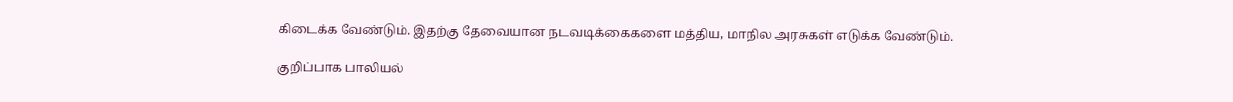கிடைக்க வேண்டும். இதற்கு தேவையான நடவடிக்கைகளை மத்திய, மாநில அரசுகள் எடுக்க வேண்டும்.

குறிப்பாக பாலியல்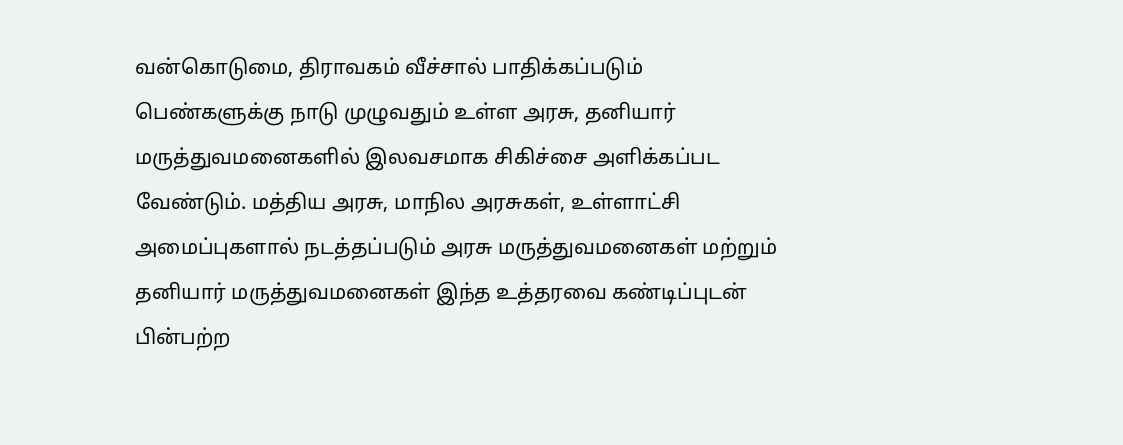வன்கொடுமை, திராவகம் வீச்சால் பாதிக்கப்படும் பெண்களுக்கு நாடு முழுவதும் உள்ள அரசு, தனியார் மருத்துவமனைகளில் இலவசமாக சிகிச்சை அளிக்கப்பட வேண்டும். மத்திய அரசு, மாநில அரசுகள், உள்ளாட்சி அமைப்புகளால் நடத்தப்படும் அரசு மருத்துவமனைகள் மற்றும் தனியார் மருத்துவமனைகள் இந்த உத்தரவை கண்டிப்புடன் பின்பற்ற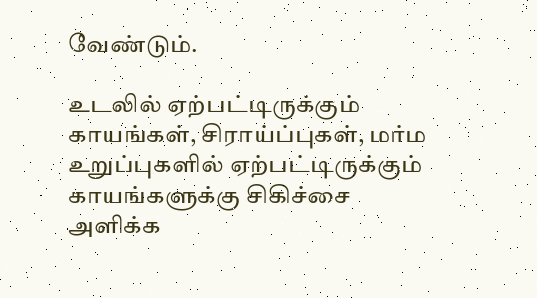வேண்டும்.

உடலில் ஏற்பட்டிருக்கும் காயங்கள், சிராய்ப்புகள், மர்ம உறுப்புகளில் ஏற்பட்டிருக்கும் காயங்களுக்கு சிகிச்சை அளிக்க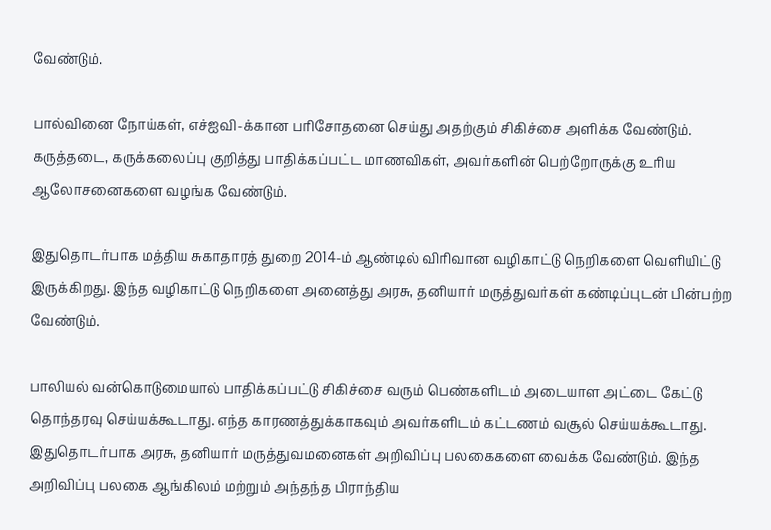வேண்டும்.

பால்வினை நோய்கள், எச்ஐவி-க்கான பரிசோதனை செய்து அதற்கும் சிகிச்சை அளிக்க வேண்டும். கருத்தடை, கருக்கலைப்பு குறித்து பாதிக்கப்பட்ட மாணவிகள், அவர்களின் பெற்றோருக்கு உரிய ஆலோசனைகளை வழங்க வேண்டும்.

இதுதொடர்பாக மத்திய சுகாதாரத் துறை 2014-ம் ஆண்டில் விரிவான வழிகாட்டு நெறிகளை வெளியிட்டு இருக்கிறது. இந்த வழிகாட்டு நெறிகளை அனைத்து அரசு, தனியார் மருத்துவர்கள் கண்டிப்புடன் பின்பற்ற வேண்டும்.

பாலியல் வன்கொடுமையால் பாதிக்கப்பட்டு சிகிச்சை வரும் பெண்களிடம் அடையாள அட்டை கேட்டு தொந்தரவு செய்யக்கூடாது. எந்த காரணத்துக்காகவும் அவர்களிடம் கட்டணம் வசூல் செய்யக்கூடாது. இதுதொடர்பாக அரசு, தனியார் மருத்துவமனைகள் அறிவிப்பு பலகைகளை வைக்க வேண்டும். இந்த அறிவிப்பு பலகை ஆங்கிலம் மற்றும் அந்தந்த பிராந்திய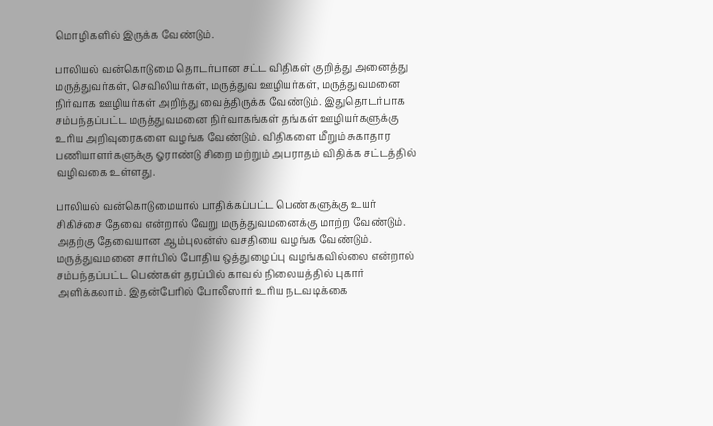மொழிகளில் இருக்க வேண்டும்.

பாலியல் வன்கொடுமை தொடர்பான சட்ட விதிகள் குறித்து அனைத்து மருத்துவர்கள், செவிலியர்கள், மருத்துவ ஊழியர்கள், மருத்துவமனை நிர்வாக ஊழியர்கள் அறிந்து வைத்திருக்க வேண்டும். இதுதொடர்பாக சம்பந்தப்பட்ட மருத்துவமனை நிர்வாகங்கள் தங்கள் ஊழியர்களுக்கு உரிய அறிவுரைகளை வழங்க வேண்டும். விதிகளை மீறும் சுகாதார பணியாளர்களுக்கு ஓராண்டு சிறை மற்றும் அபராதம் விதிக்க சட்டத்தில் வழிவகை உள்ளது.

பாலியல் வன்கொடுமையால் பாதிக்கப்பட்ட பெண்களுக்கு உயர் சிகிச்சை தேவை என்றால் வேறு மருத்துவமனைக்கு மாற்ற வேண்டும். அதற்கு தேவையான ஆம்புலன்ஸ் வசதியை வழங்க வேண்டும். மருத்துவமனை சார்பில் போதிய ஒத்துழைப்பு வழங்கவில்லை என்றால் சம்பந்தப்பட்ட பெண்கள் தரப்பில் காவல் நிலையத்தில் புகார் அளிக்கலாம். இதன்பேரில் போலீஸார் உரிய நடவடிக்கை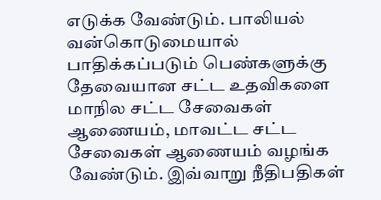எடுக்க வேண்டும். பாலியல் வன்கொடுமையால் பாதிக்கப்படும் பெண்களுக்கு தேவையான சட்ட உதவிகளை மாநில சட்ட சேவைகள் ஆணையம், மாவட்ட சட்ட சேவைகள் ஆணையம் வழங்க வேண்டும். இவ்வாறு நீதிபதிகள்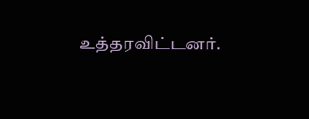உத்தரவிட்டனர்.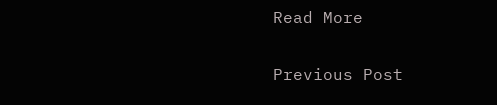Read More

Previous Post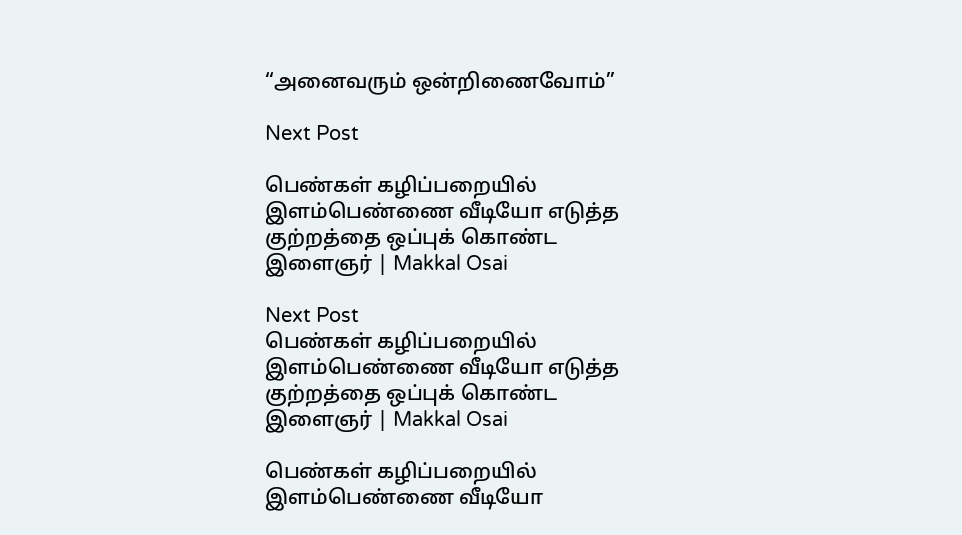“அனைவரும் ஒன்றிணைவோம்”

Next Post

பெண்கள் கழிப்பறையில் இளம்பெண்ணை வீடியோ எடுத்த குற்றத்தை ஒப்புக் கொண்ட இளைஞர் | Makkal Osai

Next Post
பெண்கள் கழிப்பறையில் இளம்பெண்ணை வீடியோ எடுத்த குற்றத்தை ஒப்புக் கொண்ட இளைஞர் | Makkal Osai

பெண்கள் கழிப்பறையில் இளம்பெண்ணை வீடியோ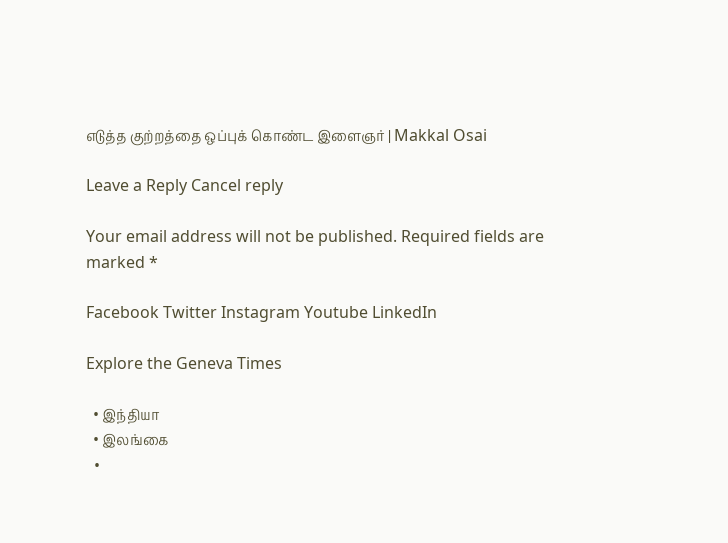எடுத்த குற்றத்தை ஒப்புக் கொண்ட இளைஞர் | Makkal Osai

Leave a Reply Cancel reply

Your email address will not be published. Required fields are marked *

Facebook Twitter Instagram Youtube LinkedIn

Explore the Geneva Times

  • இந்தியா
  • இலங்கை
  •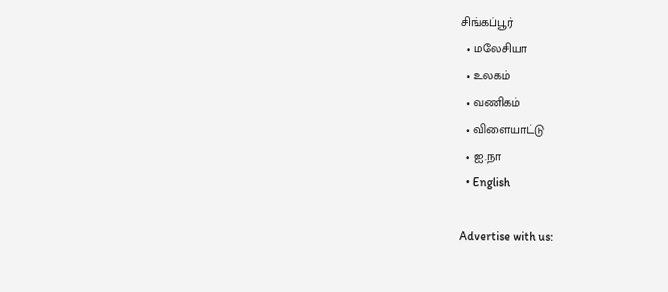சிங்கப்பூர்
  • மலேசியா
  • உலகம்
  • வணிகம்
  • விளையாட்டு
  • ஐ.நா
  • English

Advertise with us: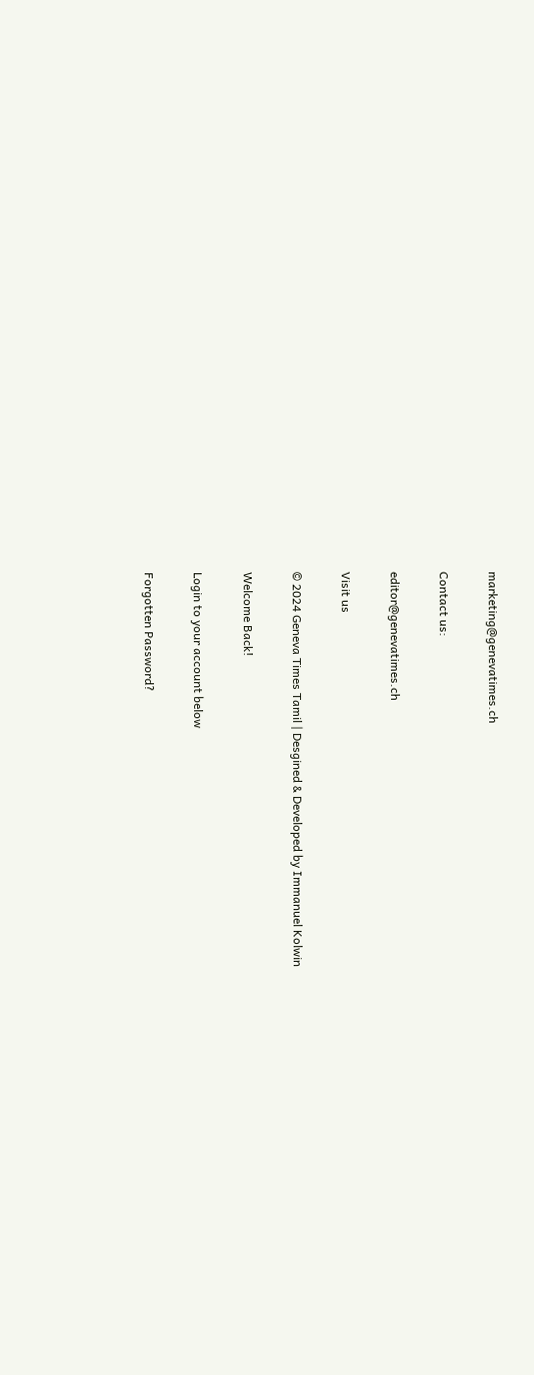marketing@genevatimes.ch

Contact us:

editor@genevatimes.ch

Visit us

© 2024 Geneva Times Tamil | Desgined & Developed by Immanuel Kolwin

Welcome Back!

Login to your account below

Forgotten Password?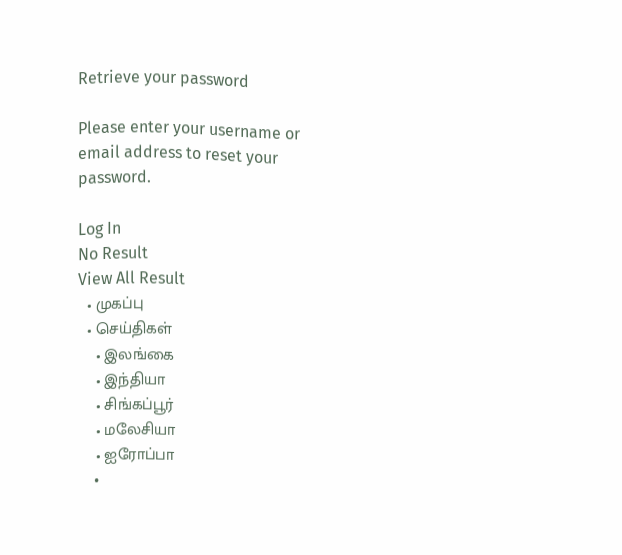Retrieve your password

Please enter your username or email address to reset your password.

Log In
No Result
View All Result
  • முகப்பு
  • செய்திகள்
    • இலங்கை
    • இந்தியா
    • சிங்கப்பூர்
    • மலேசியா
    • ஐரோப்பா
    •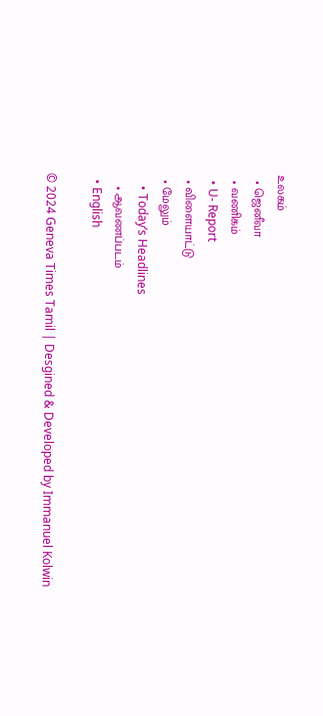உலகம்
  • ஜெனீவா
  • வணிகம்
  • U- Report
  • விளையாட்டு
  • மேலும்
    • Today’s Headlines
    • ஆவணப்படம்
  • English

© 2024 Geneva Times Tamil | Desgined & Developed by Immanuel Kolwin